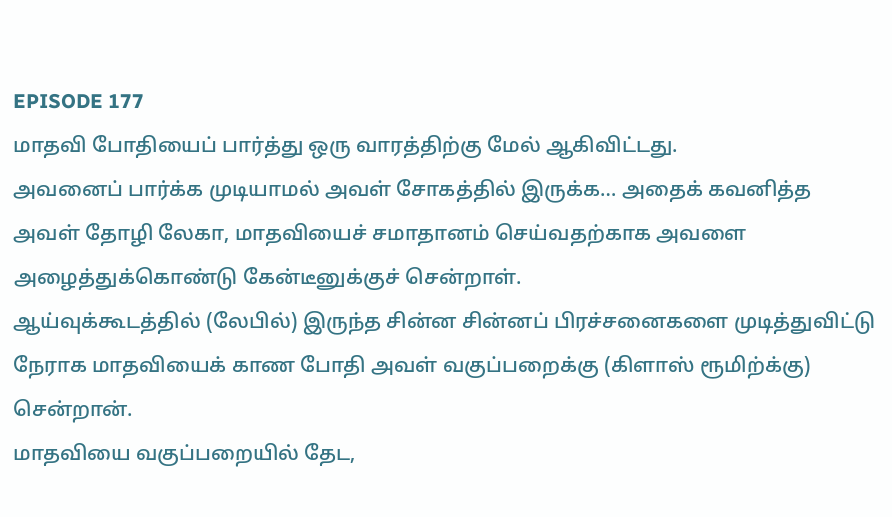EPISODE 177
மாதவி போதியைப் பார்த்து ஒரு வாரத்திற்கு மேல் ஆகிவிட்டது.
அவனைப் பார்க்க முடியாமல் அவள் சோகத்தில் இருக்க… அதைக் கவனித்த அவள் தோழி லேகா, மாதவியைச் சமாதானம் செய்வதற்காக அவளை அழைத்துக்கொண்டு கேன்டீனுக்குச் சென்றாள்.
ஆய்வுக்கூடத்தில் (லேபில்) இருந்த சின்ன சின்னப் பிரச்சனைகளை முடித்துவிட்டு நேராக மாதவியைக் காண போதி அவள் வகுப்பறைக்கு (கிளாஸ் ரூமிற்க்கு) சென்றான்.
மாதவியை வகுப்பறையில் தேட,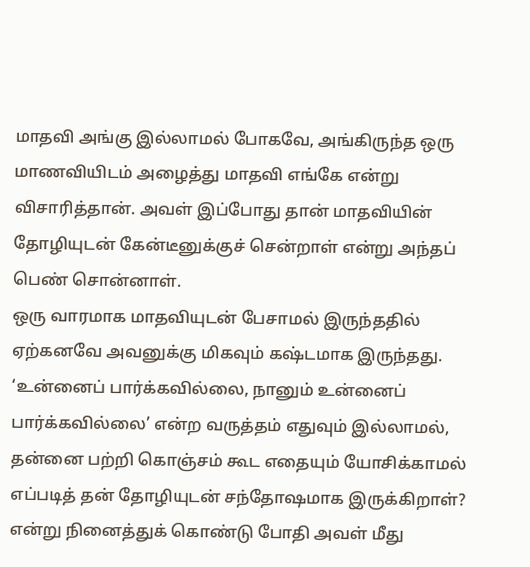மாதவி அங்கு இல்லாமல் போகவே, அங்கிருந்த ஒரு மாணவியிடம் அழைத்து மாதவி எங்கே என்று விசாரித்தான். அவள் இப்போது தான் மாதவியின் தோழியுடன் கேன்டீனுக்குச் சென்றாள் என்று அந்தப் பெண் சொன்னாள்.
ஒரு வாரமாக மாதவியுடன் பேசாமல் இருந்ததில் ஏற்கனவே அவனுக்கு மிகவும் கஷ்டமாக இருந்தது. ‘உன்னைப் பார்க்கவில்லை, நானும் உன்னைப் பார்க்கவில்லை’ என்ற வருத்தம் எதுவும் இல்லாமல், தன்னை பற்றி கொஞ்சம் கூட எதையும் யோசிக்காமல் எப்படித் தன் தோழியுடன் சந்தோஷமாக இருக்கிறாள்? என்று நினைத்துக் கொண்டு போதி அவள் மீது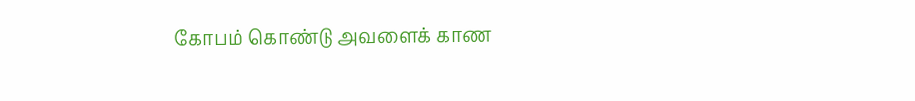கோபம் கொண்டு அவளைக் காண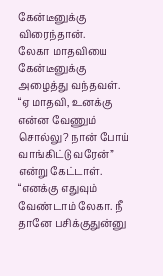கேன்டீனுக்கு விரைந்தான்.
லேகா மாதவியை கேன்டீனுக்கு அழைத்து வந்தவள். “ஏ மாதவி, உனக்கு என்ன வேணும் சொல்லு? நான் போய் வாங்கிட்டு வரேன்” என்று கேட்டாள்.
“எனக்கு எதுவும் வேண்டாம் லேகா. நீ தானே பசிக்குதுன்னு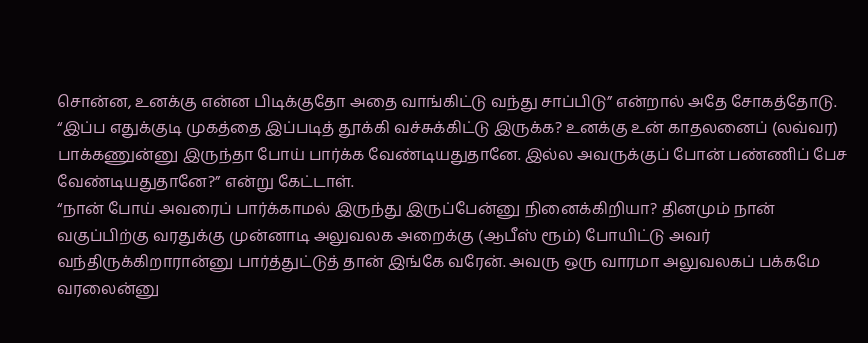சொன்ன, உனக்கு என்ன பிடிக்குதோ அதை வாங்கிட்டு வந்து சாப்பிடு” என்றால் அதே சோகத்தோடு.
“இப்ப எதுக்குடி முகத்தை இப்படித் தூக்கி வச்சுக்கிட்டு இருக்க? உனக்கு உன் காதலனைப் (லவ்வர) பாக்கணுன்னு இருந்தா போய் பார்க்க வேண்டியதுதானே. இல்ல அவருக்குப் போன் பண்ணிப் பேச வேண்டியதுதானே?” என்று கேட்டாள்.
“நான் போய் அவரைப் பார்க்காமல் இருந்து இருப்பேன்னு நினைக்கிறியா? தினமும் நான் வகுப்பிற்கு வரதுக்கு முன்னாடி அலுவலக அறைக்கு (ஆபீஸ் ரூம்) போயிட்டு அவர் வந்திருக்கிறாரான்னு பார்த்துட்டுத் தான் இங்கே வரேன். அவரு ஒரு வாரமா அலுவலகப் பக்கமே வரலைன்னு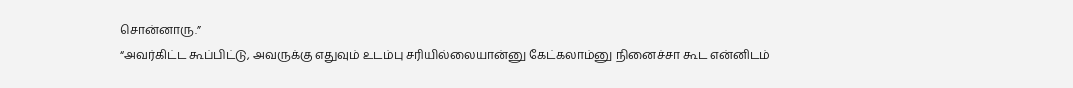சொன்னாரு.”
“அவர்கிட்ட கூப்பிட்டு, அவருக்கு எதுவும் உடம்பு சரியில்லையான்னு கேட்கலாம்னு நினைச்சா கூட என்னிடம்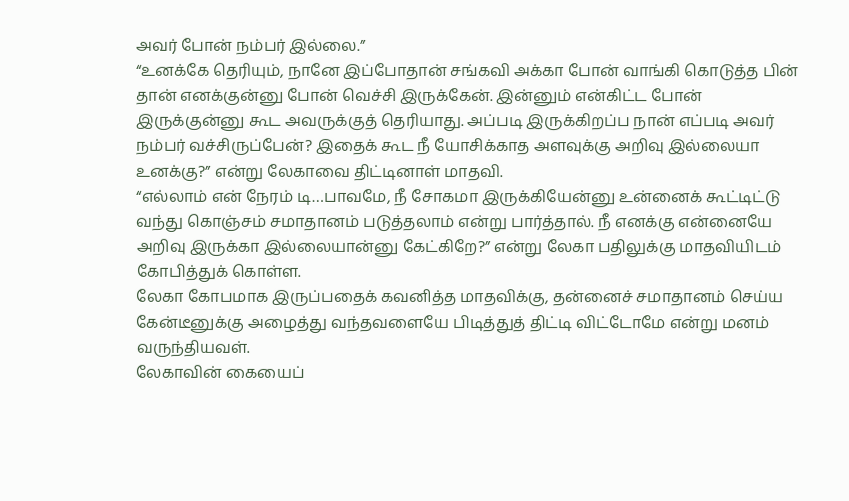அவர் போன் நம்பர் இல்லை.”
“உனக்கே தெரியும், நானே இப்போதான் சங்கவி அக்கா போன் வாங்கி கொடுத்த பின் தான் எனக்குன்னு போன் வெச்சி இருக்கேன். இன்னும் என்கிட்ட போன் இருக்குன்னு கூட அவருக்குத் தெரியாது. அப்படி இருக்கிறப்ப நான் எப்படி அவர் நம்பர் வச்சிருப்பேன்? இதைக் கூட நீ யோசிக்காத அளவுக்கு அறிவு இல்லையா உனக்கு?” என்று லேகாவை திட்டினாள் மாதவி.
“எல்லாம் என் நேரம் டி…பாவமே, நீ சோகமா இருக்கியேன்னு உன்னைக் கூட்டிட்டு வந்து கொஞ்சம் சமாதானம் படுத்தலாம் என்று பார்த்தால். நீ எனக்கு என்னையே அறிவு இருக்கா இல்லையான்னு கேட்கிறே?” என்று லேகா பதிலுக்கு மாதவியிடம் கோபித்துக் கொள்ள.
லேகா கோபமாக இருப்பதைக் கவனித்த மாதவிக்கு, தன்னைச் சமாதானம் செய்ய கேன்டீனுக்கு அழைத்து வந்தவளையே பிடித்துத் திட்டி விட்டோமே என்று மனம் வருந்தியவள்.
லேகாவின் கையைப்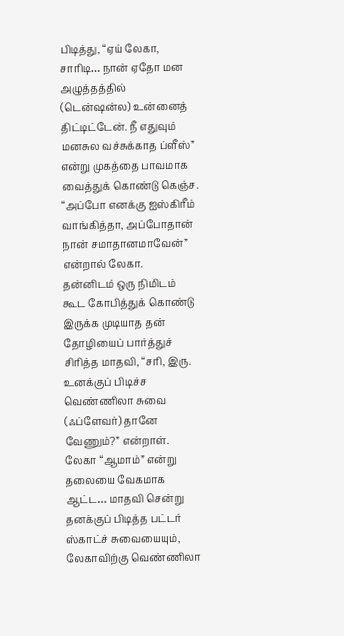பிடித்து, “ஏய் லேகா, சாரிடி… நான் ஏதோ மன அழுத்தத்தில் (டென்ஷன்ல) உன்னைத் திட்டிட்டேன். நீ எதுவும் மனசுல வச்சுக்காத ப்ளீஸ்” என்று முகத்தை பாவமாக வைத்துக் கொண்டு கெஞ்ச.
“அப்போ எனக்கு ஐஸ்கிரீம் வாங்கித்தா, அப்போதான் நான் சமாதானமாவேன்” என்றால் லேகா.
தன்னிடம் ஒரு நிமிடம் கூட கோபித்துக் கொண்டு இருக்க முடியாத தன் தோழியைப் பார்த்துச் சிரித்த மாதவி, “சரி, இரு. உனக்குப் பிடிச்ச வெண்ணிலா சுவை (ஃப்ளேவர்) தானே வேணும்?” என்றாள்.
லேகா “ஆமாம்” என்று தலையை வேகமாக ஆட்ட… மாதவி சென்று தனக்குப் பிடித்த பட்டர் ஸ்காட்ச் சுவையையும், லேகாவிற்கு வெண்ணிலா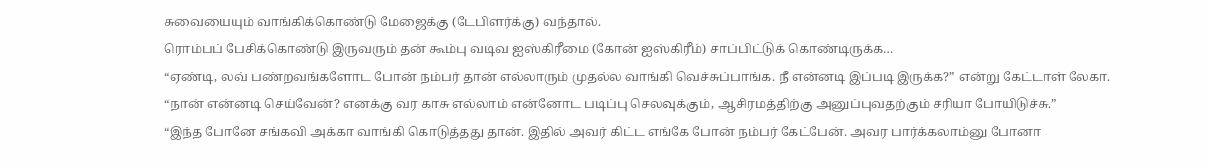சுவையையும் வாங்கிக்கொண்டு மேஜைக்கு (டேபிளர்க்கு) வந்தால்.
ரொம்பப் பேசிக்கொண்டு இருவரும் தன் கூம்பு வடிவ ஐஸ்கிரீமை (கோன் ஐஸ்கிரீம்) சாப்பிட்டுக் கொண்டிருக்க…
“ஏண்டி, லவ் பண்றவங்களோட போன் நம்பர் தான் எல்லாரும் முதல்ல வாங்கி வெச்சுப்பாங்க. நீ என்னடி இப்படி இருக்க?” என்று கேட்டாள் லேகா.
“நான் என்னடி செய்வேன்? எனக்கு வர காசு எல்லாம் என்னோட படிப்பு செலவுக்கும், ஆசிரமத்திற்கு அனுப்புவதற்கும் சரியா போயிடுச்சு.”
“இந்த போனே சங்கவி அக்கா வாங்கி கொடுத்தது தான். இதில் அவர் கிட்ட எங்கே போன் நம்பர் கேட்பேன். அவர பார்க்கலாம்னு போனா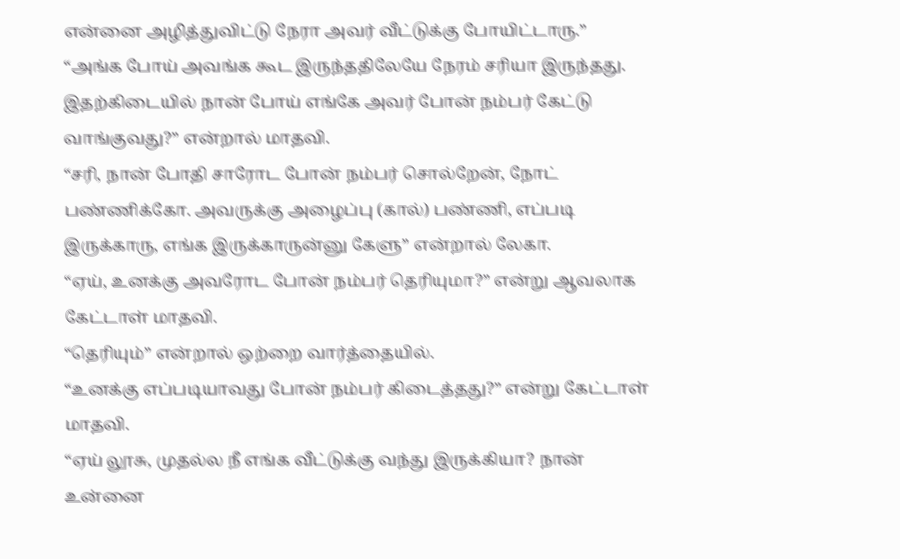என்னை அழித்துவிட்டு நேரா அவர் வீட்டுக்கு போயிட்டாரு.”
“அங்க போய் அவங்க கூட இருந்ததிலேயே நேரம் சரியா இருந்தது. இதற்கிடையில் நான் போய் எங்கே அவர் போன் நம்பர் கேட்டு வாங்குவது?” என்றால் மாதவி.
“சரி, நான் போதி சாரோட போன் நம்பர் சொல்றேன், நோட் பண்ணிக்கோ. அவருக்கு அழைப்பு (கால்) பண்ணி, எப்படி இருக்காரு, எங்க இருக்காருன்னு கேளு” என்றால் லேகா.
“ஏய், உனக்கு அவரோட போன் நம்பர் தெரியுமா?” என்று ஆவலாக கேட்டாள் மாதவி.
“தெரியும்” என்றால் ஒற்றை வார்த்தையில்.
“உனக்கு எப்படியாவது போன் நம்பர் கிடைத்தது?” என்று கேட்டாள் மாதவி.
“ஏய் லூசு, முதல்ல நீ எங்க வீட்டுக்கு வந்து இருக்கியா? நான் உன்னை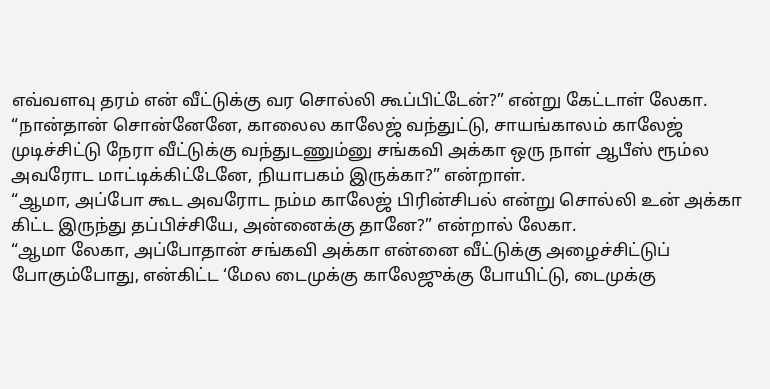எவ்வளவு தரம் என் வீட்டுக்கு வர சொல்லி கூப்பிட்டேன்?” என்று கேட்டாள் லேகா.
“நான்தான் சொன்னேனே, காலைல காலேஜ் வந்துட்டு, சாயங்காலம் காலேஜ் முடிச்சிட்டு நேரா வீட்டுக்கு வந்துடணும்னு சங்கவி அக்கா ஒரு நாள் ஆபீஸ் ரூம்ல அவரோட மாட்டிக்கிட்டேனே, நியாபகம் இருக்கா?” என்றாள்.
“ஆமா, அப்போ கூட அவரோட நம்ம காலேஜ் பிரின்சிபல் என்று சொல்லி உன் அக்கா கிட்ட இருந்து தப்பிச்சியே, அன்னைக்கு தானே?” என்றால் லேகா.
“ஆமா லேகா, அப்போதான் சங்கவி அக்கா என்னை வீட்டுக்கு அழைச்சிட்டுப் போகும்போது, என்கிட்ட ‘மேல டைமுக்கு காலேஜுக்கு போயிட்டு, டைமுக்கு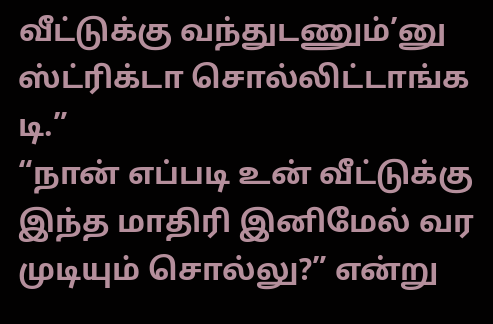வீட்டுக்கு வந்துடணும்’னு ஸ்ட்ரிக்டா சொல்லிட்டாங்க டி.”
“நான் எப்படி உன் வீட்டுக்கு இந்த மாதிரி இனிமேல் வர முடியும் சொல்லு?” என்று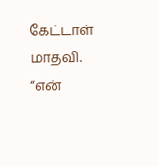கேட்டாள் மாதவி.
“என்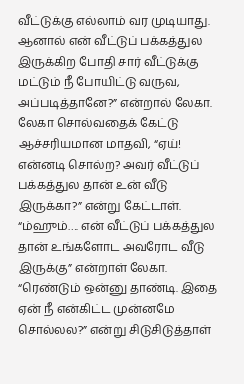வீட்டுக்கு எல்லாம் வர முடியாது. ஆனால் என் வீட்டுப் பக்கத்துல இருக்கிற போதி சார் வீட்டுக்கு மட்டும் நீ போயிட்டு வருவ, அப்படித்தானே?” என்றால் லேகா.
லேகா சொல்வதைக் கேட்டு ஆச்சரியமான மாதவி, “ஏய்! என்னடி சொல்ற? அவர் வீட்டுப் பக்கத்துல தான் உன் வீடு இருக்கா?” என்று கேட்டாள்.
“ம்ஹும்…. என் வீட்டுப் பக்கத்துல தான் உங்களோட அவரோட வீடு இருக்கு” என்றாள் லேகா.
“ரெண்டும் ஒன்னு தாண்டி. இதை ஏன் நீ என்கிட்ட முன்னமே சொல்லல?” என்று சிடுசிடுத்தாள்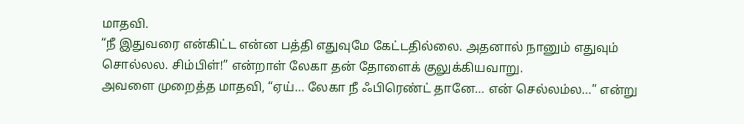மாதவி.
“நீ இதுவரை என்கிட்ட என்ன பத்தி எதுவுமே கேட்டதில்லை. அதனால் நானும் எதுவும் சொல்லல. சிம்பிள்!” என்றாள் லேகா தன் தோளைக் குலுக்கியவாறு.
அவளை முறைத்த மாதவி, “ஏய்… லேகா நீ ஃபிரெண்ட் தானே… என் செல்லம்ல…” என்று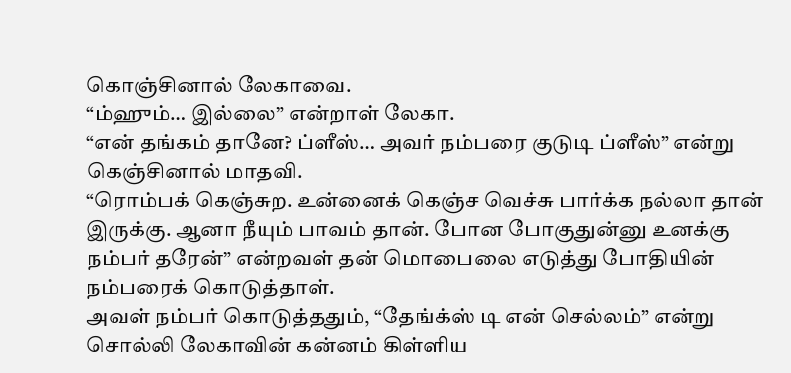கொஞ்சினால் லேகாவை.
“ம்ஹும்… இல்லை” என்றாள் லேகா.
“என் தங்கம் தானே? ப்ளீஸ்… அவர் நம்பரை குடுடி ப்ளீஸ்” என்று கெஞ்சினால் மாதவி.
“ரொம்பக் கெஞ்சுற. உன்னைக் கெஞ்ச வெச்சு பார்க்க நல்லா தான் இருக்கு. ஆனா நீயும் பாவம் தான். போன போகுதுன்னு உனக்கு நம்பர் தரேன்” என்றவள் தன் மொபைலை எடுத்து போதியின் நம்பரைக் கொடுத்தாள்.
அவள் நம்பர் கொடுத்ததும், “தேங்க்ஸ் டி என் செல்லம்” என்று சொல்லி லேகாவின் கன்னம் கிள்ளிய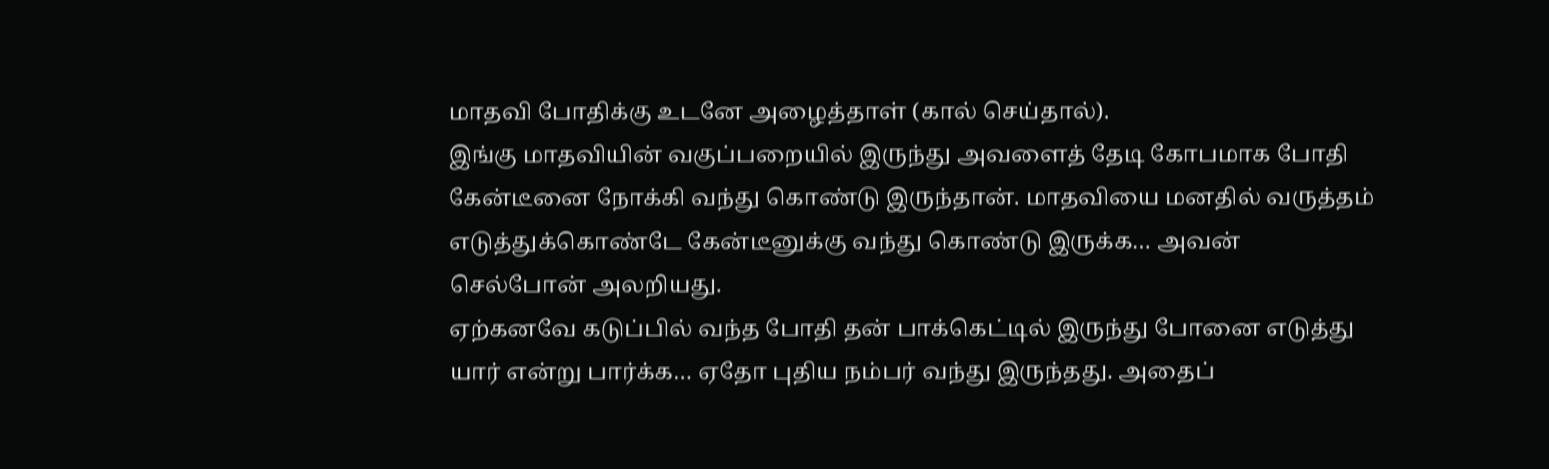மாதவி போதிக்கு உடனே அழைத்தாள் (கால் செய்தால்).
இங்கு மாதவியின் வகுப்பறையில் இருந்து அவளைத் தேடி கோபமாக போதி கேன்டீனை நோக்கி வந்து கொண்டு இருந்தான். மாதவியை மனதில் வருத்தம் எடுத்துக்கொண்டே கேன்டீனுக்கு வந்து கொண்டு இருக்க… அவன் செல்போன் அலறியது.
ஏற்கனவே கடுப்பில் வந்த போதி தன் பாக்கெட்டில் இருந்து போனை எடுத்து யார் என்று பார்க்க… ஏதோ புதிய நம்பர் வந்து இருந்தது. அதைப்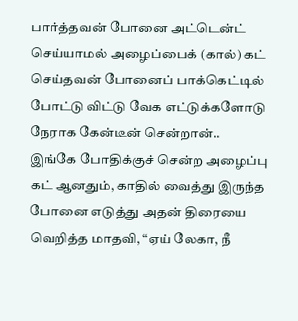பார்த்தவன் போனை அட்டென்ட் செய்யாமல் அழைப்பைக் (கால்) கட் செய்தவன் போனைப் பாக்கெட்டில் போட்டு விட்டு வேக எட்டுக்களோடு நேராக கேன்டீன் சென்றான்..
இங்கே போதிக்குச் சென்ற அழைப்பு கட் ஆனதும், காதில் வைத்து இருந்த போனை எடுத்து அதன் திரையை வெறித்த மாதவி, “ஏய் லேகா, நீ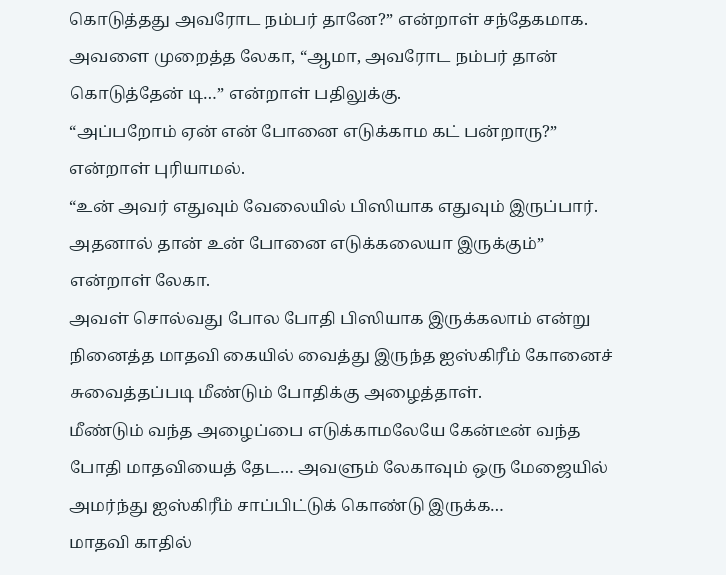கொடுத்தது அவரோட நம்பர் தானே?” என்றாள் சந்தேகமாக.
அவளை முறைத்த லேகா, “ஆமா, அவரோட நம்பர் தான் கொடுத்தேன் டி…” என்றாள் பதிலுக்கு.
“அப்பறோம் ஏன் என் போனை எடுக்காம கட் பன்றாரு?” என்றாள் புரியாமல்.
“உன் அவர் எதுவும் வேலையில் பிஸியாக எதுவும் இருப்பார். அதனால் தான் உன் போனை எடுக்கலையா இருக்கும்” என்றாள் லேகா.
அவள் சொல்வது போல போதி பிஸியாக இருக்கலாம் என்று நினைத்த மாதவி கையில் வைத்து இருந்த ஐஸ்கிரீம் கோனைச் சுவைத்தப்படி மீண்டும் போதிக்கு அழைத்தாள்.
மீண்டும் வந்த அழைப்பை எடுக்காமலேயே கேன்டீன் வந்த போதி மாதவியைத் தேட… அவளும் லேகாவும் ஒரு மேஜையில் அமர்ந்து ஐஸ்கிரீம் சாப்பிட்டுக் கொண்டு இருக்க…
மாதவி காதில்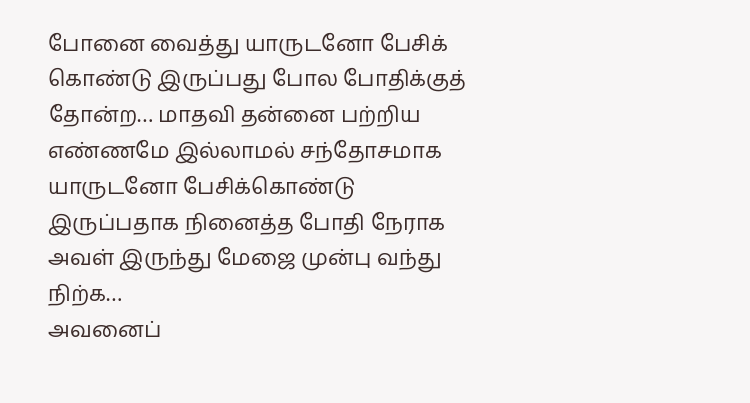போனை வைத்து யாருடனோ பேசிக் கொண்டு இருப்பது போல போதிக்குத் தோன்ற… மாதவி தன்னை பற்றிய எண்ணமே இல்லாமல் சந்தோசமாக யாருடனோ பேசிக்கொண்டு இருப்பதாக நினைத்த போதி நேராக அவள் இருந்து மேஜை முன்பு வந்து நிற்க…
அவனைப்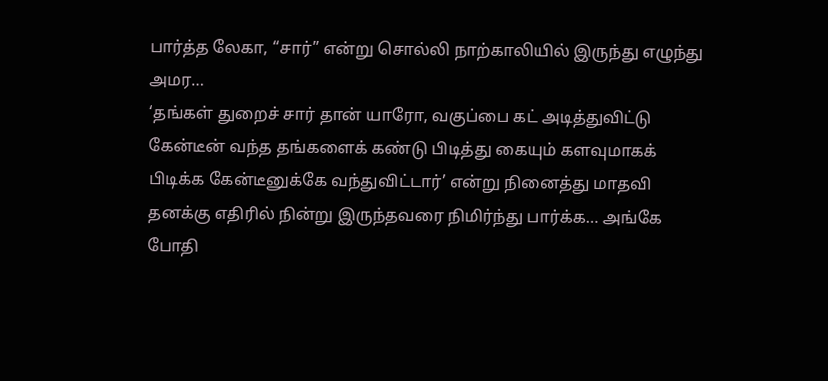பார்த்த லேகா, “சார்” என்று சொல்லி நாற்காலியில் இருந்து எழுந்து அமர…
‘தங்கள் துறைச் சார் தான் யாரோ, வகுப்பை கட் அடித்துவிட்டு கேன்டீன் வந்த தங்களைக் கண்டு பிடித்து கையும் களவுமாகக் பிடிக்க கேன்டீனுக்கே வந்துவிட்டார்’ என்று நினைத்து மாதவி தனக்கு எதிரில் நின்று இருந்தவரை நிமிர்ந்து பார்க்க… அங்கே போதி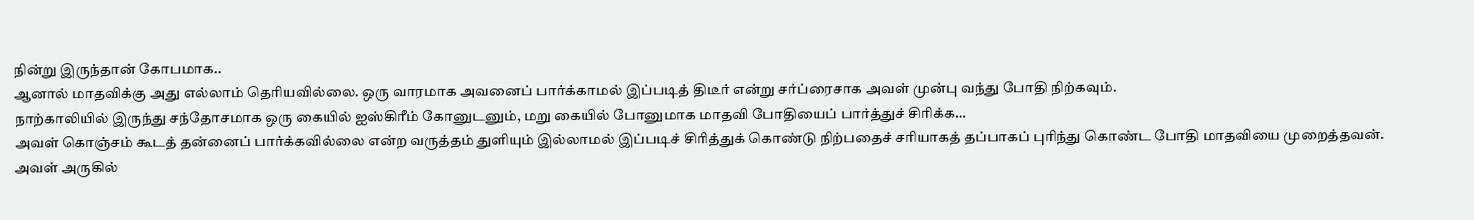நின்று இருந்தான் கோபமாக..
ஆனால் மாதவிக்கு அது எல்லாம் தெரியவில்லை. ஒரு வாரமாக அவனைப் பார்க்காமல் இப்படித் திடீர் என்று சர்ப்ரைசாக அவள் முன்பு வந்து போதி நிற்கவும்.
நாற்காலியில் இருந்து சந்தோசமாக ஒரு கையில் ஐஸ்கிரீம் கோனுடனும், மறு கையில் போனுமாக மாதவி போதியைப் பார்த்துச் சிரிக்க…
அவள் கொஞ்சம் கூடத் தன்னைப் பார்க்கவில்லை என்ற வருத்தம் துளியும் இல்லாமல் இப்படிச் சிரித்துக் கொண்டு நிற்பதைச் சரியாகத் தப்பாகப் புரிந்து கொண்ட போதி மாதவியை முறைத்தவன்.
அவள் அருகில்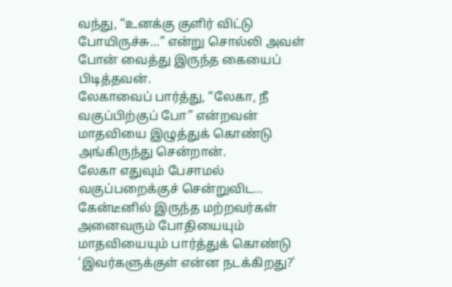வந்து, “உனக்கு குளிர் விட்டு போயிருச்சு…” என்று சொல்லி அவள் போன் வைத்து இருந்த கையைப் பிடித்தவன்.
லேகாவைப் பார்த்து, “லேகா, நீ வகுப்பிற்குப் போ” என்றவன் மாதவியை இழுத்துக் கொண்டு அங்கிருந்து சென்றான்.
லேகா எதுவும் பேசாமல் வகுப்பறைக்குச் சென்றுவிட… கேன்டீனில் இருந்த மற்றவர்கள் அனைவரும் போதியையும் மாதவியையும் பார்த்துக் கொண்டு ‘இவர்களுக்குள் என்ன நடக்கிறது?’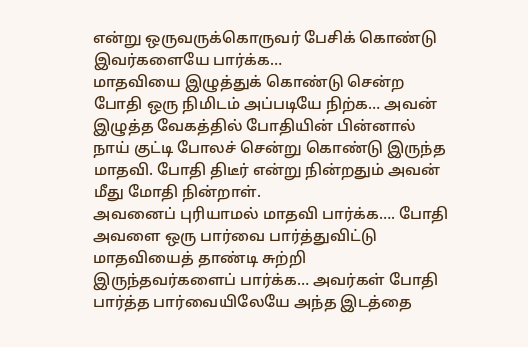என்று ஒருவருக்கொருவர் பேசிக் கொண்டு இவர்களையே பார்க்க…
மாதவியை இழுத்துக் கொண்டு சென்ற போதி ஒரு நிமிடம் அப்படியே நிற்க… அவன் இழுத்த வேகத்தில் போதியின் பின்னால் நாய் குட்டி போலச் சென்று கொண்டு இருந்த மாதவி. போதி திடீர் என்று நின்றதும் அவன் மீது மோதி நின்றாள்.
அவனைப் புரியாமல் மாதவி பார்க்க…. போதி அவளை ஒரு பார்வை பார்த்துவிட்டு மாதவியைத் தாண்டி சுற்றி இருந்தவர்களைப் பார்க்க… அவர்கள் போதி பார்த்த பார்வையிலேயே அந்த இடத்தை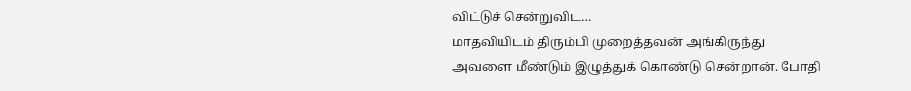விட்டுச் சென்றுவிட…
மாதவியிடம் திரும்பி முறைத்தவன் அங்கிருந்து அவளை மீண்டும் இழுத்துக் கொண்டு சென்றான். போதி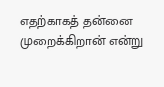எதற்காகத் தன்னை முறைக்கிறான் என்று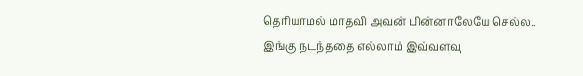தெரியாமல் மாதவி அவன் பின்னாலேயே செல்ல..
இங்கு நடந்ததை எல்லாம் இவ்வளவு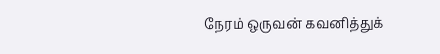நேரம் ஒருவன் கவனித்துக்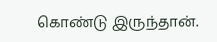கொண்டு இருந்தான்.